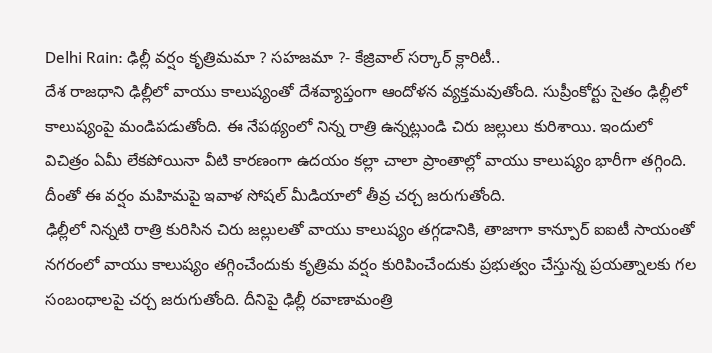Delhi Rain: ఢిల్లీ వర్షం కృత్రిమమా ? సహజమా ?- కేజ్రివాల్ సర్కార్ క్లారిటీ..
దేశ రాజధాని ఢిల్లీలో వాయు కాలుష్యంతో దేశవ్యాప్తంగా ఆందోళన వ్యక్తమవుతోంది. సుప్రీంకోర్టు సైతం ఢిల్లీలో కాలుష్యంపై మండిపడుతోంది. ఈ నేపథ్యంలో నిన్న రాత్రి ఉన్నట్లుండి చిరు జల్లులు కురిశాయి. ఇందులో విచిత్రం ఏమీ లేకపోయినా వీటి కారణంగా ఉదయం కల్లా చాలా ప్రాంతాల్లో వాయు కాలుష్యం భారీగా తగ్గింది. దీంతో ఈ వర్షం మహిమపై ఇవాళ సోషల్ మీడియాలో తీవ్ర చర్చ జరుగుతోంది.
ఢిల్లీలో నిన్నటి రాత్రి కురిసిన చిరు జల్లులతో వాయు కాలుష్యం తగ్గడానికి, తాజాగా కాన్పూర్ ఐఐటీ సాయంతో నగరంలో వాయు కాలుష్యం తగ్గించేందుకు కృత్రిమ వర్షం కురిపించేందుకు ప్రభుత్వం చేస్తున్న ప్రయత్నాలకు గల సంబంధాలపై చర్చ జరుగుతోంది. దీనిపై ఢిల్లీ రవాణామంత్రి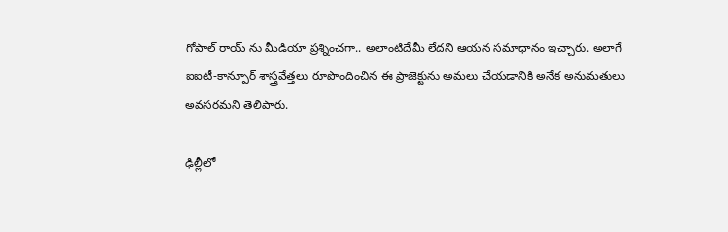గోపాల్ రాయ్ ను మీడియా ప్రశ్నించగా.. అలాంటిదేమీ లేదని ఆయన సమాధానం ఇచ్చారు. అలాగే ఐఐటీ-కాన్పూర్ శాస్త్రవేత్తలు రూపొందించిన ఈ ప్రాజెక్టును అమలు చేయడానికి అనేక అనుమతులు అవసరమని తెలిపారు.

ఢిల్లీలో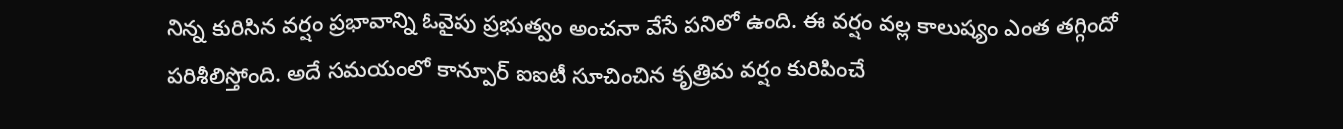నిన్న కురిసిన వర్షం ప్రభావాన్ని ఓవైపు ప్రభుత్వం అంచనా వేసే పనిలో ఉంది. ఈ వర్షం వల్ల కాలుష్యం ఎంత తగ్గిందో పరిశీలిస్తోంది. అదే సమయంలో కాన్పూర్ ఐఐటీ సూచించిన కృత్రిమ వర్షం కురిపించే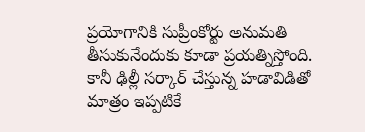ప్రయోగానికి సుప్రీంకోర్టు అనుమతి తీసుకునేందుకు కూడా ప్రయత్నిస్తోంది. కానీ ఢిల్లీ సర్కార్ చేస్తున్న హడావిడితో మాత్రం ఇప్పటికే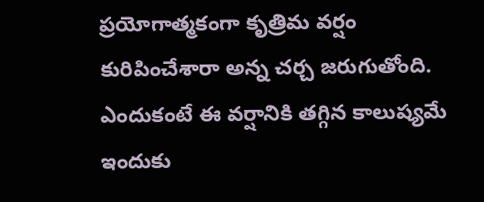ప్రయోగాత్మకంగా కృత్రిమ వర్షం కురిపించేశారా అన్న చర్చ జరుగుతోంది. ఎందుకంటే ఈ వర్షానికి తగ్గిన కాలుష్యమే ఇందుకు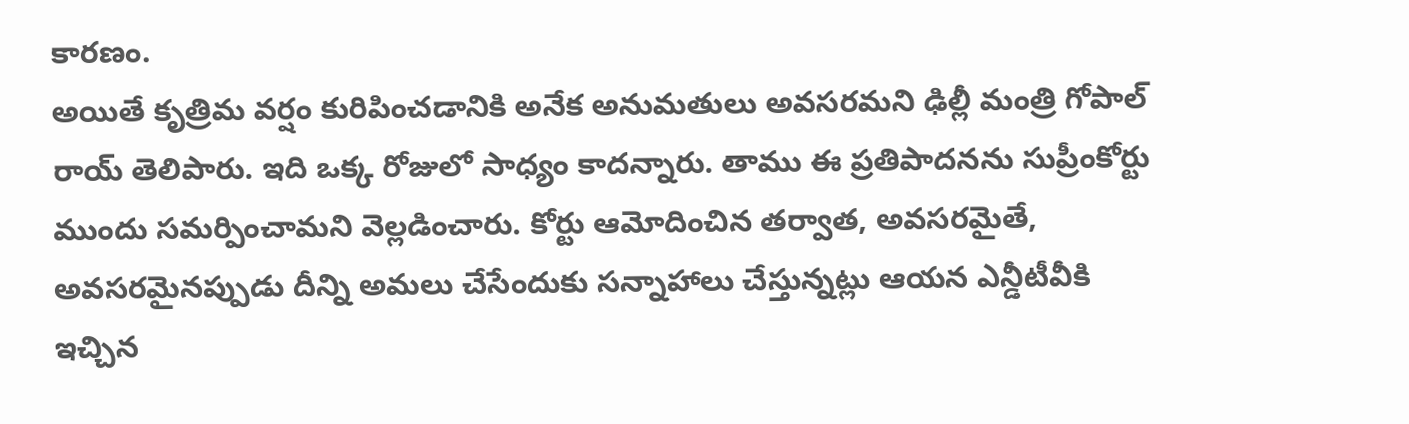కారణం.
అయితే కృత్రిమ వర్షం కురిపించడానికి అనేక అనుమతులు అవసరమని ఢిల్లీ మంత్రి గోపాల్ రాయ్ తెలిపారు. ఇది ఒక్క రోజులో సాధ్యం కాదన్నారు. తాము ఈ ప్రతిపాదనను సుప్రీంకోర్టు ముందు సమర్పించామని వెల్లడించారు. కోర్టు ఆమోదించిన తర్వాత, అవసరమైతే, అవసరమైనప్పుడు దీన్ని అమలు చేసేందుకు సన్నాహాలు చేస్తున్నట్లు ఆయన ఎన్డీటీవీకి ఇచ్చిన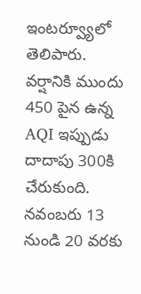ఇంటర్వ్యూలో తెలిపారు. వర్షానికి ముందు 450 పైన ఉన్న AQI ఇప్పుడు దాదాపు 300కి చేరుకుంది. నవంబరు 13 నుండి 20 వరకు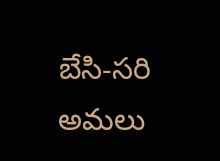బేసి-సరి అమలు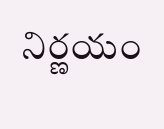నిర్ణయం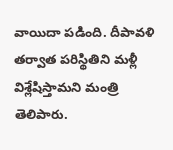వాయిదా పడింది. దీపావళి తర్వాత పరిస్థితిని మళ్లీ విశ్లేషిస్తామని మంత్రి తెలిపారు.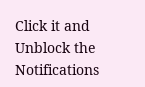Click it and Unblock the Notifications